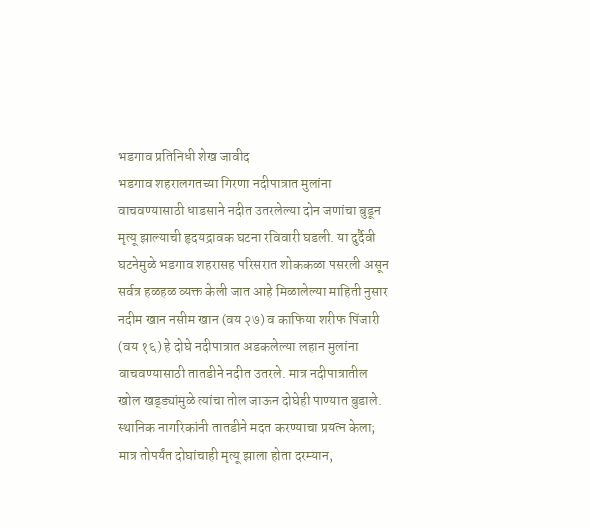भडगाव प्रतिनिधी शेख जावीद
भडगाव शहरालगतच्या गिरणा नदीपात्रात मुलांना वाचवण्यासाठी धाडसाने नदीत उतरलेल्या दोन जणांचा बुडून मृत्यू झाल्याची हृदयद्रावक घटना रविवारी घडली. या दुर्दैवी घटनेमुळे भडगाव शहरासह परिसरात शोककळा पसरली असून सर्वत्र हळहळ व्यक्त केली जात आहे मिळालेल्या माहिती नुसार नदीम खान नसीम खान (वय २७) व काफिया शरीफ पिंजारी (वय १६) हे दोघे नदीपात्रात अडकलेल्या लहान मुलांना वाचवण्यासाठी तातडीने नदीत उतरले. मात्र नदीपात्रातील खोल खड्ड्यांमुळे त्यांचा तोल जाऊन दोघेही पाण्यात बुडाले. स्थानिक नागरिकांनी तातडीने मदत करण्याचा प्रयत्न केला; मात्र तोपर्यंत दोघांचाही मृत्यू झाला होता दरम्यान,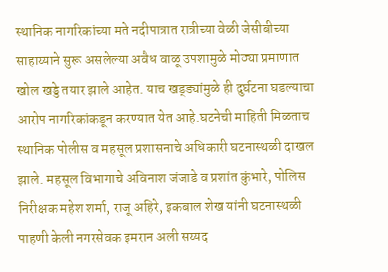स्थानिक नागरिकांच्या मते नदीपात्रात रात्रीच्या वेळी जेसीबीच्या साहाय्याने सुरू असलेल्या अवैध वाळू उपशामुळे मोठ्या प्रमाणात खोल खड्डे तयार झाले आहेत. याच खड्ड्यांमुळे ही दुर्घटना घडल्याचा आरोप नागरिकांकडून करण्यात येत आहे.घटनेची माहिती मिळताच स्थानिक पोलीस व महसूल प्रशासनाचे अधिकारी घटनास्थळी दाखल झाले. महसूल विभागाचे अविनाश जंजाडे व प्रशांत कुंभारे, पोलिस निरीक्षक महेश शर्मा, राजू अहिरे, इकबाल शेख यांनी घटनास्थळी पाहणी केली नगरसेवक इमरान अली सय्यद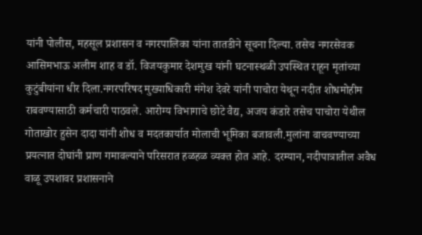यांनी पोलीस, महसूल प्रशासन व नगरपालिका यांना तातडीने सूचना दिल्या. तसेच नगरसेवक आसिमभाऊ अलीम शाह व डॉ. विजयकुमार देशमुख यांनी घटनास्थळी उपस्थित राहून मृतांच्या कुटुंबीयांना धीर दिला.नगरपरिषद मुख्याधिकारी मंगेश देवरे यांनी पाचोरा येथून नदीत शोधमोहीम राबवण्यासाठी कर्मचारी पाठवले. आरोग्य विभागाचे छोटे वैद्य, अजय कंडारे तसेच पाचोरा येथील गोताखोर हुसेन दादा यांनी शोध व मदतकार्यात मोलाची भूमिका बजावली.मुलांना वाचवण्याच्या प्रयत्नात दोघांनी प्राण गमावल्याने परिसरात हळहळ व्यक्त होत आहे. दरम्यान, नदीपात्रातील अवैध वाळू उपशावर प्रशासनाने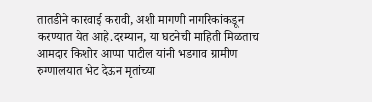तातडीने कारवाई करावी, अशी मागणी नागरिकांकडून करण्यात येत आहे.दरम्यान, या घटनेची माहिती मिळताच आमदार किशोर आप्पा पाटील यांनी भडगाव ग्रामीण रुग्णालयात भेट देऊन मृतांच्या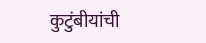कुटुंबीयांची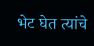भेट घेत त्यांचे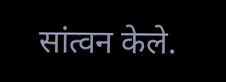सांत्वन केले.